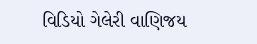વિડિયો ગેલેરી વાણિજય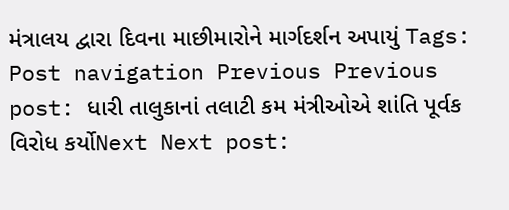મંત્રાલય દ્વારા દિવના માછીમારોને માર્ગદર્શન અપાયું Tags: Post navigation Previous Previous post: ધારી તાલુકાનાં તલાટી કમ મંત્રીઓએ શાંતિ પૂર્વક વિરોધ કર્યોNext Next post: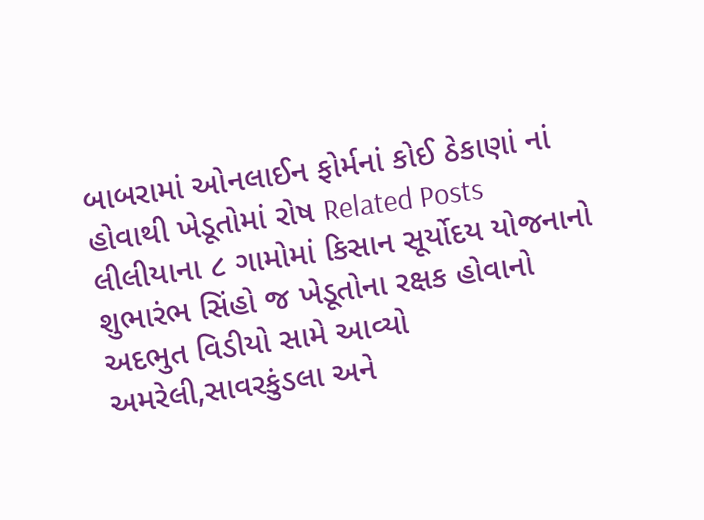બાબરામાં ઓનલાઈન ફોર્મનાં કોઈ ઠેકાણાં નાં હોવાથી ખેડૂતોમાં રોષ Related Posts લીલીયાના ૮ ગામોમાં કિસાન સૂર્યોદય યોજનાનો શુભારંભ સિંહો જ ખેડૂતોના રક્ષક હોવાનો અદભુત વિડીયો સામે આવ્યો અમરેલી,સાવરકુંડલા અને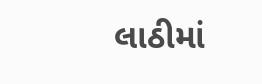લાઠીમાં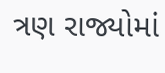ત્રણ રાજ્યોમાં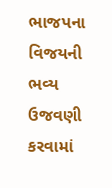ભાજપના વિજયની ભવ્ય ઉજવણી કરવામાં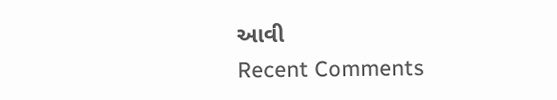આવી
Recent Comments